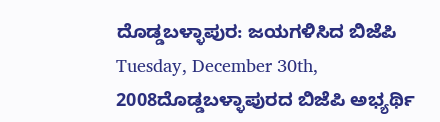ದೊಡ್ಡಬಳ್ಳಾಪುರ: ಜಯಗಳಿಸಿದ ಬಿಜೆಪಿ
Tuesday, December 30th, 2008ದೊಡ್ಡಬಳ್ಳಾಪುರದ ಬಿಜೆಪಿ ಅಭ್ಯರ್ಥಿ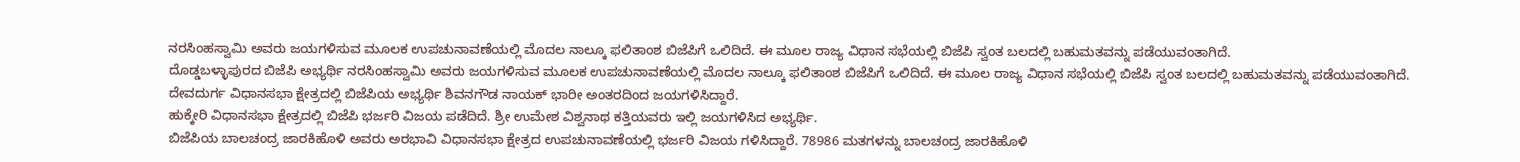ನರಸಿಂಹಸ್ವಾಮಿ ಅವರು ಜಯಗಳಿಸುವ ಮೂಲಕ ಉಪಚುನಾವಣೆಯಲ್ಲಿ ಮೊದಲ ನಾಲ್ಕೂ ಫಲಿತಾಂಶ ಬಿಜೆಪಿಗೆ ಒಲಿದಿದೆ. ಈ ಮೂಲ ರಾಜ್ಯ ವಿಧಾನ ಸಭೆಯಲ್ಲಿ ಬಿಜೆಪಿ ಸ್ವಂತ ಬಲದಲ್ಲಿ ಬಹುಮತವನ್ನು ಪಡೆಯುವಂತಾಗಿದೆ.
ದೊಡ್ಡಬಳ್ಳಾಪುರದ ಬಿಜೆಪಿ ಅಭ್ಯರ್ಥಿ ನರಸಿಂಹಸ್ವಾಮಿ ಅವರು ಜಯಗಳಿಸುವ ಮೂಲಕ ಉಪಚುನಾವಣೆಯಲ್ಲಿ ಮೊದಲ ನಾಲ್ಕೂ ಫಲಿತಾಂಶ ಬಿಜೆಪಿಗೆ ಒಲಿದಿದೆ. ಈ ಮೂಲ ರಾಜ್ಯ ವಿಧಾನ ಸಭೆಯಲ್ಲಿ ಬಿಜೆಪಿ ಸ್ವಂತ ಬಲದಲ್ಲಿ ಬಹುಮತವನ್ನು ಪಡೆಯುವಂತಾಗಿದೆ.
ದೇವದುರ್ಗ ವಿಧಾನಸಭಾ ಕ್ಷೇತ್ರದಲ್ಲಿ ಬಿಜೆಪಿಯ ಅಭ್ಯರ್ಥಿ ಶಿವನಗೌಡ ನಾಯಕ್ ಭಾರೀ ಅಂತರದಿಂದ ಜಯಗಳಿಸಿದ್ದಾರೆ.
ಹುಕ್ಕೇರಿ ವಿಧಾನಸಭಾ ಕ್ಷೇತ್ರದಲ್ಲಿ ಬಿಜೆಪಿ ಭರ್ಜರಿ ವಿಜಯ ಪಡೆದಿದೆ. ಶ್ರೀ ಉಮೇಶ ವಿಶ್ವನಾಥ ಕತ್ತಿಯವರು ಇಲ್ಲಿ ಜಯಗಳಿಸಿದ ಅಭ್ಯರ್ಥಿ.
ಬಿಜೆಪಿಯ ಬಾಲಚಂದ್ರ ಜಾರಕಿಹೊಳಿ ಅವರು ಅರಭಾವಿ ವಿಧಾನಸಭಾ ಕ್ಷೇತ್ರದ ಉಪಚುನಾವಣೆಯಲ್ಲಿ ಭರ್ಜರಿ ವಿಜಯ ಗಳಿಸಿದ್ದಾರೆ. 78986 ಮತಗಳನ್ನು ಬಾಲಚಂದ್ರ ಜಾರಕಿಹೊಳಿ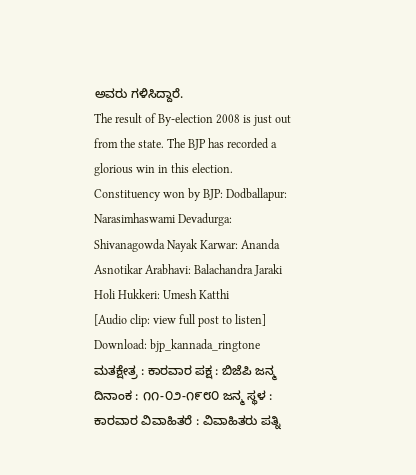ಅವರು ಗಳಿಸಿದ್ದಾರೆ.
The result of By-election 2008 is just out from the state. The BJP has recorded a glorious win in this election. Constituency won by BJP: Dodballapur: Narasimhaswami Devadurga: Shivanagowda Nayak Karwar: Ananda Asnotikar Arabhavi: Balachandra Jaraki Holi Hukkeri: Umesh Katthi
[Audio clip: view full post to listen] Download: bjp_kannada_ringtone
ಮತಕ್ಷೇತ್ರ : ಕಾರವಾರ ಪಕ್ಷ : ಬಿಜೆಪಿ ಜನ್ಮ ದಿನಾಂಕ : ೧೧-೦೨-೧೯೮೦ ಜನ್ಮ ಸ್ಥಳ : ಕಾರವಾರ ವಿವಾಹಿತರೆ : ವಿವಾಹಿತರು ಪತ್ನಿ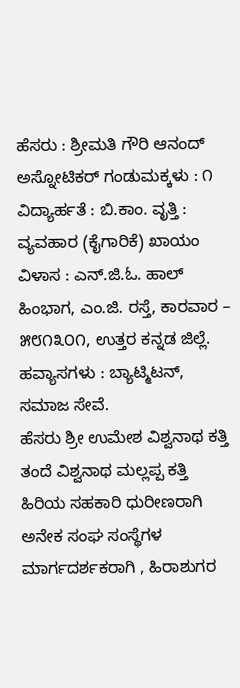ಹೆಸರು : ಶ್ರೀಮತಿ ಗೌರಿ ಆನಂದ್ ಅಸ್ನೋಟಿಕರ್ ಗಂಡುಮಕ್ಕಳು : ೧ ವಿದ್ಯಾರ್ಹತೆ : ಬಿ.ಕಾಂ. ವೃತ್ತಿ : ವ್ಯವಹಾರ (ಕೈಗಾರಿಕೆ) ಖಾಯಂ ವಿಳಾಸ : ಎನ್.ಜಿ.ಓ. ಹಾಲ್ ಹಿಂಭಾಗ, ಎಂ.ಜಿ. ರಸ್ತೆ, ಕಾರವಾರ – ೫೮೧೩೦೧, ಉತ್ತರ ಕನ್ನಡ ಜಿಲ್ಲೆ. ಹವ್ಯಾಸಗಳು : ಬ್ಯಾಟ್ಮಿಟನ್, ಸಮಾಜ ಸೇವೆ.
ಹೆಸರು ಶ್ರೀ ಉಮೇಶ ವಿಶ್ವನಾಥ ಕತ್ತಿ ತಂದೆ ವಿಶ್ವನಾಥ ಮಲ್ಲಪ್ಪ ಕತ್ತಿ ಹಿರಿಯ ಸಹಕಾರಿ ಧುರೀಣರಾಗಿ ಅನೇಕ ಸಂಘ ಸಂಸ್ಥೆಗಳ ಮಾರ್ಗದರ್ಶಕರಾಗಿ , ಹಿರಾಶುಗರ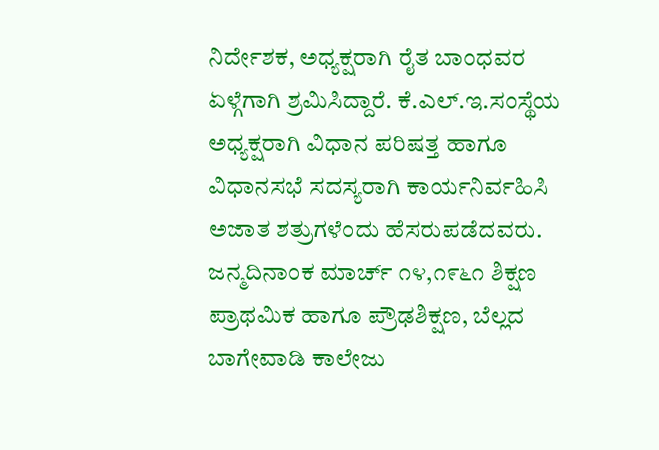ನಿರ್ದೇಶಕ, ಅಧ್ಯಕ್ಷರಾಗಿ ರೈತ ಬಾಂಧವರ ಏಳ್ಗೆಗಾಗಿ ಶ್ರಮಿಸಿದ್ದಾರೆ. ಕೆ.ಎಲ್.ಇ.ಸಂಸ್ಥೆಯ ಅಧ್ಯಕ್ಷರಾಗಿ ವಿಧಾನ ಪರಿಷತ್ತ ಹಾಗೂ ವಿಧಾನಸಭೆ ಸದಸ್ಯರಾಗಿ ಕಾರ್ಯನಿರ್ವಹಿಸಿ ಅಜಾತ ಶತ್ರುಗಳೆಂದು ಹೆಸರುಪಡೆದವರು. ಜನ್ಮದಿನಾಂಕ ಮಾರ್ಚ್ ೧೪,೧೯೬೧ ಶಿಕ್ಷಣ ಪ್ರಾಥಮಿಕ ಹಾಗೂ ಪ್ರೌಢಶಿಕ್ಷಣ, ಬೆಲ್ಲದ ಬಾಗೇವಾಡಿ ಕಾಲೇಜು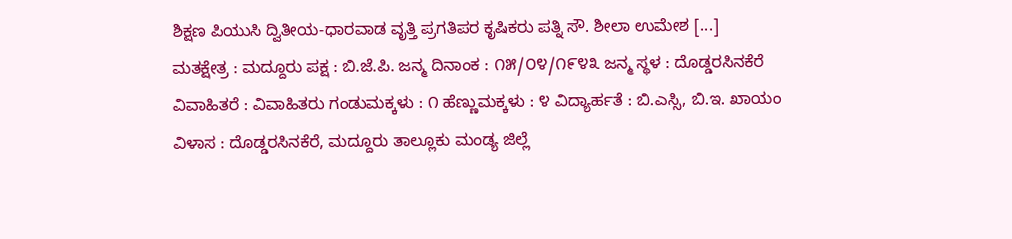ಶಿಕ್ಷಣ ಪಿಯುಸಿ ದ್ವಿತೀಯ-ಧಾರವಾಡ ವೃತ್ತಿ ಪ್ರಗತಿಪರ ಕೃಷಿಕರು ಪತ್ನಿ ಸೌ. ಶೀಲಾ ಉಮೇಶ [...]
ಮತಕ್ಷೇತ್ರ : ಮದ್ದೂರು ಪಕ್ಷ : ಬಿ.ಜೆ.ಪಿ. ಜನ್ಮ ದಿನಾಂಕ : ೧೫/೦೪/೧೯೪೩ ಜನ್ಮ ಸ್ಥಳ : ದೊಡ್ಡರಸಿನಕೆರೆ ವಿವಾಹಿತರೆ : ವಿವಾಹಿತರು ಗಂಡುಮಕ್ಕಳು : ೧ ಹೆಣ್ಣುಮಕ್ಕಳು : ೪ ವಿದ್ಯಾರ್ಹತೆ : ಬಿ.ಎಸ್ಸಿ, ಬಿ.ಇ. ಖಾಯಂ ವಿಳಾಸ : ದೊಡ್ಡರಸಿನಕೆರೆ, ಮದ್ದೂರು ತಾಲ್ಲೂಕು ಮಂಡ್ಯ ಜಿಲ್ಲೆ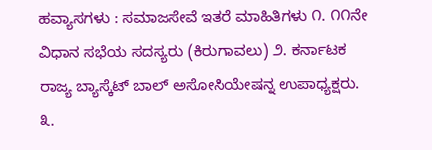ಹವ್ಯಾಸಗಳು : ಸಮಾಜಸೇವೆ ಇತರೆ ಮಾಹಿತಿಗಳು ೧. ೧೧ನೇ ವಿಧಾನ ಸಭೆಯ ಸದಸ್ಯರು (ಕಿರುಗಾವಲು) ೨. ಕರ್ನಾಟಕ ರಾಜ್ಯ ಬ್ಯಾಸ್ಕೆಟ್ ಬಾಲ್ ಅಸೋಸಿಯೇಷನ್ನ ಉಪಾಧ್ಯಕ್ಷರು. ೩.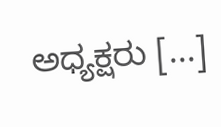ಅಧ್ಯಕ್ಷರು [...]